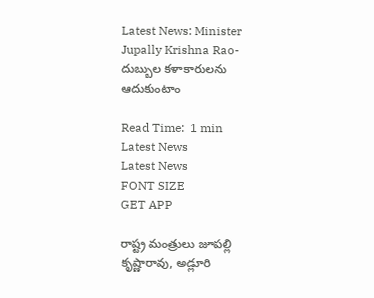Latest News: Minister Jupally Krishna Rao- దుబ్బుల కళాకారులను ఆదుకుంటాం

Read Time:  1 min
Latest News
Latest News
FONT SIZE
GET APP

రాష్ట్ర మంత్రులు జూపల్లి కృష్ణారావు, అడ్లూరి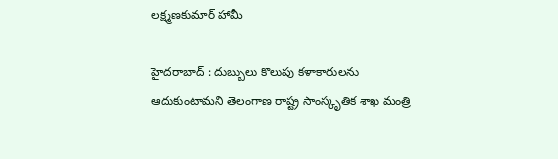లక్ష్మణకుమార్ హామీ

హైదరాబాద్ : దుబ్బులు కొలుపు కళాకారులను ఆదుకుంటామని తెలంగాణ రాష్ట్ర సాంస్కృతిక శాఖ మంత్రి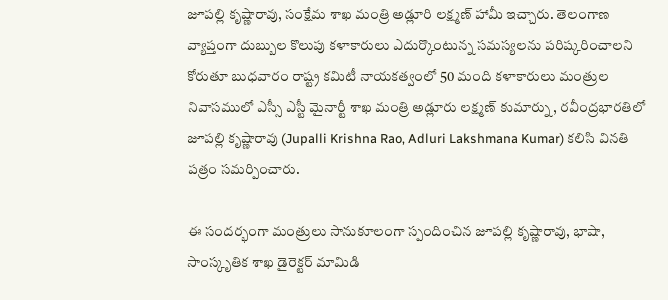జూపల్లి కృష్ణారావు, సంక్షేమ శాఖ మంత్రి అడ్లూరి లక్ష్మణ్ హామీ ఇచ్చారు. తెలంగాణ వ్యాప్తంగా దుబ్బుల కొలుపు కళాకారులు ఎదుర్కొంటున్న సమస్యలను పరిష్కరించాలని కోరుతూ బుధవారం రాష్ట్ర కమిటీ నాయకత్వంలో 50 మంది కళాకారులు మంత్రుల నివాసములో ఎస్సీ ఎస్టీ మైనార్టీ శాఖ మంత్రి అడ్లూరు లక్ష్మణ్ కుమార్ను, రవీంద్రభారతిలో జూపల్లి కృష్ణారావు (Jupalli Krishna Rao, Adluri Lakshmana Kumar) కలిసి వినతి పత్రం సమర్పించారు.

ఈ సందర్భంగా మంత్రులు సానుకూలంగా స్పందించిన జూపల్లి కృష్ణారావు, భాషా, సాంస్కృతిక శాఖ డైరెక్టర్ మామిడి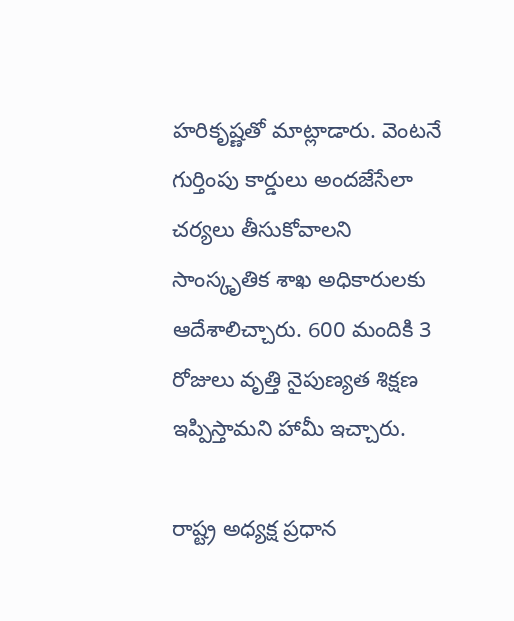హరికృష్ణతో మాట్లాడారు. వెంటనే గుర్తింపు కార్డులు అందజేసేలా చర్యలు తీసుకోవాలని సాంస్కృతిక శాఖ అధికారులకు ఆదేశాలిచ్చారు. 600 మందికి 3 రోజులు వృత్తి నైపుణ్యత శిక్షణ ఇప్పిస్తామని హామీ ఇచ్చారు.

రాష్ట్ర అధ్యక్ష ప్రధాన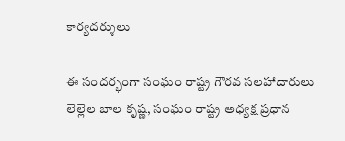కార్యదర్శులు

ఈ సందర్భంగా సంఘం రాష్ట్ర గౌరవ సలహాదారులు లెల్లెల బాల కృష్ణ, సంఘం రాష్ట్ర అధ్యక్ష ప్రధాన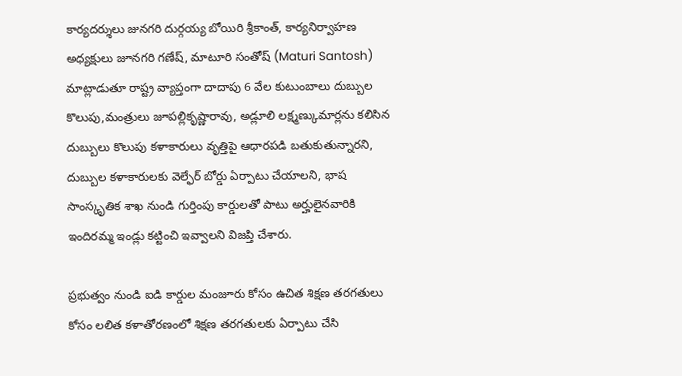కార్యదర్శులు జునగరి దుర్గయ్య బోయిరి శ్రీకాంత్, కార్యనిర్వాహణ అధ్యక్షులు జూనగరి గణేష్, మాటూరి సంతోష్ (Maturi Santosh) మాట్లాడుతూ రాష్ట్ర వ్యాప్తంగా దాదాపు 6 వేల కుటుంబాలు దుబ్బుల కొలుపు,మంత్రులు జూపల్లికృష్ణారావు, అడ్లూలి లక్ష్మణ్కుమార్లను కలిసిన దుబ్బులు కొలుపు కళాకారులు వృత్తిపై ఆధారపడి బతుకుతున్నారని, దుబ్బుల కళాకారులకు వెల్ఫేర్ బోర్డు ఏర్పాటు చేయాలని, భాష సాంస్కృతిక శాఖ నుండి గుర్తింపు కార్డులతో పాటు అర్హులైనవారికి ఇందిరమ్మ ఇండ్లు కట్టించి ఇవ్వాలని విజప్తి చేశారు.

ప్రభుత్వం నుండి ఐడి కార్డుల మంజూరు కోసం ఉచిత శిక్షణ తరగతులు కోసం లలిత కళాతోరణంలో శిక్షణ తరగతులకు ఏర్పాటు చేసి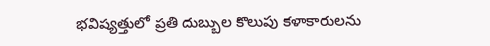భవిష్యత్తులో ప్రతి దుబ్బుల కొలుపు కళాకారులను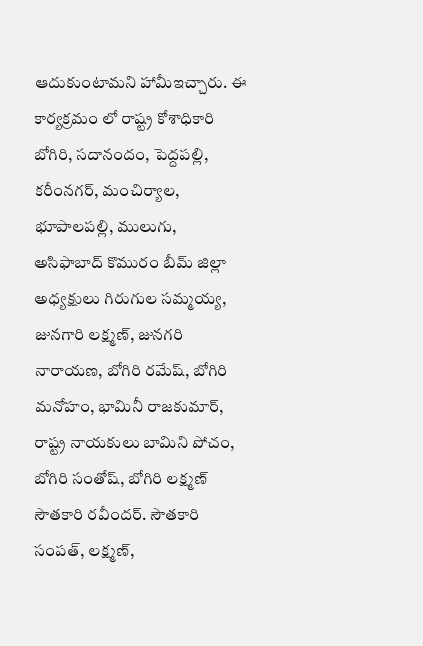ఆదుకుంటామని హామీఇచ్చారు. ఈ కార్యక్రమం లో రాష్ట్ర కోశాధికారి బోగిరి, సదానందం, పెద్దపల్లి, కరీంనగర్, మంచిర్యాల, భూపాలపల్లి, ములుగు, అసిఫాబాద్ కొమురం బీమ్ జిల్లా అధ్యక్షులు గిరుగుల సమ్మయ్య, జునగారి లక్ష్మణ్, జునగరి నారాయణ, బోగిరి రమేష్, బోగిరి మనోహం, భామినీ రాజకుమార్, రాష్ట్ర నాయకులు బామిని పోచం, బోగిరి సంతోష్, బోగిరి లక్ష్మణ్ సౌతకారి రవీందర్. సౌతకారి సంపత్, లక్ష్మణ్,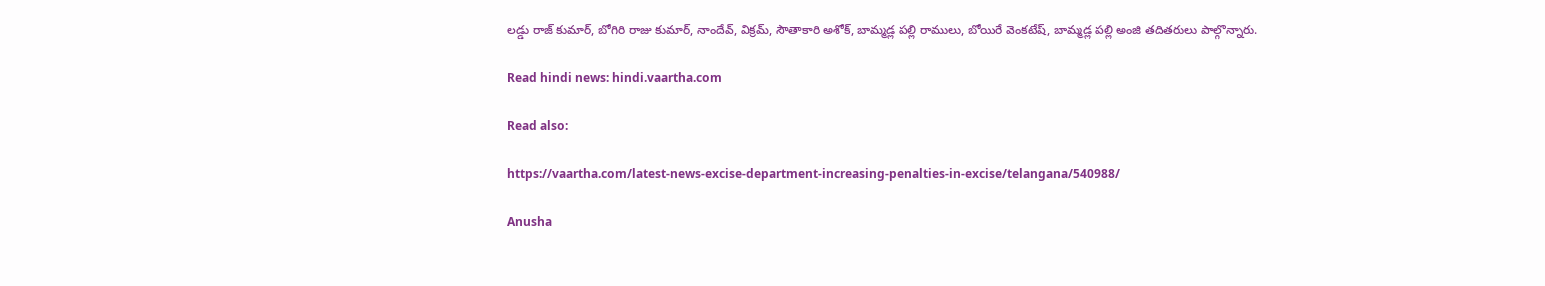లడ్డు రాజ్ కుమార్, బోగిరి రాజు కుమార్, నాందేవ్, విక్రమ్, సౌతాకారి అశోక్, బామ్మడ్ల పల్లి రాములు, బోయిరే వెంకటేష్, బామ్మడ్ల పల్లి అంజి తదితరులు పాల్గొన్నారు.

Read hindi news: hindi.vaartha.com

Read also:

https://vaartha.com/latest-news-excise-department-increasing-penalties-in-excise/telangana/540988/

Anusha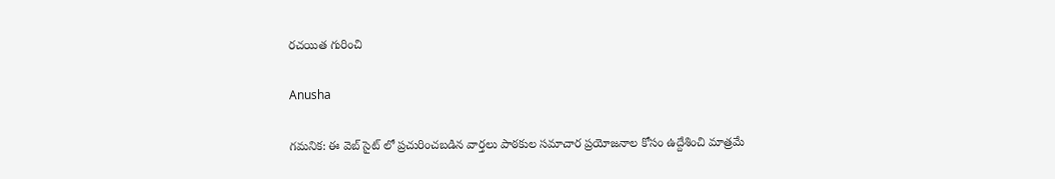రచయిత గురించి

Anusha

గమనిక: ఈ వెబ్ సైట్ లో ప్రచురించబడిన వార్తలు పాఠకుల సమాచార ప్రయోజనాల కోసం ఉద్దేశించి మాత్రమే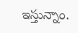ఇస్తున్నాం.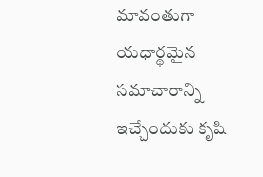మావంతుగా యధార్థమైన సమాచారాన్ని ఇచ్చేందుకు కృషి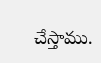చేస్తాము.